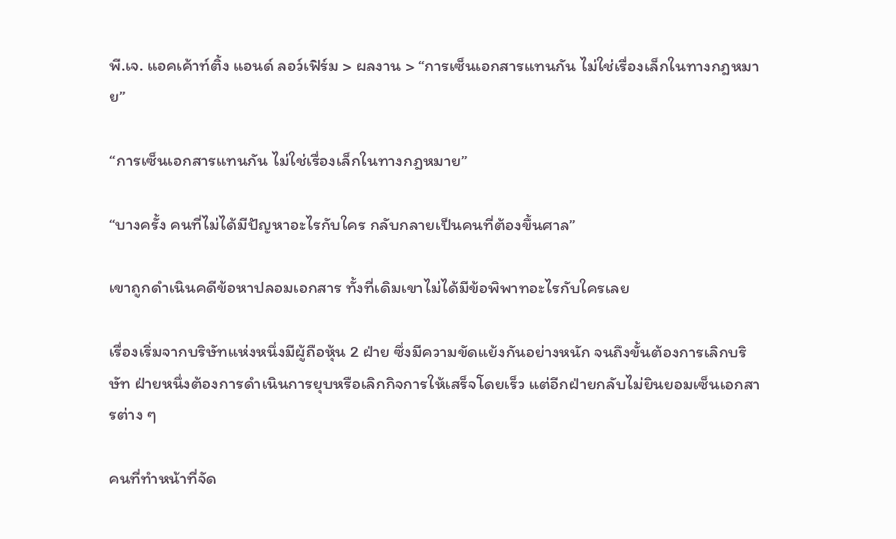พี.เจ. แอคเค้าท์ติ้ง แอนด์ ลอว์เฟิร์ม > ผลงาน > “การเซ็นเอกสารแทนกัน ไม่ใช่เรื่องเล็กในทางกฎหมาย”

“การเซ็นเอกสารแทนกัน ไม่ใช่เรื่องเล็กในทางกฎหมาย”

“บางครั้ง คนที่ไม่ได้มีปัญหาอะไรกับใคร กลับกลายเป็นคนที่ต้องขึ้นศาล”

เขาถูกดำเนินคดีข้อหาปลอมเอกสาร ทั้งที่เดิมเขาไม่ได้มีข้อพิพาทอะไรกับใครเลย

เรื่องเริ่มจากบริษัทแห่งหนึ่งมีผู้ถือหุ้น 2 ฝ่าย ซึ่งมีความขัดแย้งกันอย่างหนัก จนถึงขั้นต้องการเลิกบริษัท ฝ่ายหนึ่งต้องการดำเนินการยุบหรือเลิกกิจการให้เสร็จโดยเร็ว แต่อีกฝ่ายกลับไม่ยินยอมเซ็นเอกสารต่าง ๆ

คนที่ทำหน้าที่จัด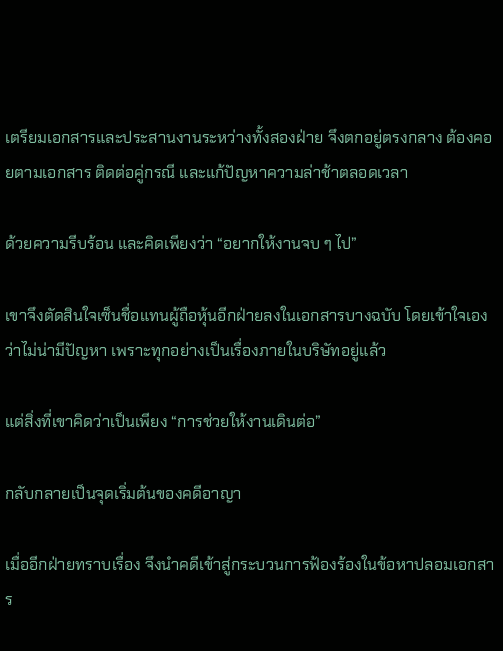เตรียมเอกสารและประสานงานระหว่างทั้งสองฝ่าย จึงตกอยู่ตรงกลาง ต้องคอยตามเอกสาร ติดต่อคู่กรณี และแก้ปัญหาความล่าช้าตลอดเวลา

ด้วยความรีบร้อน และคิดเพียงว่า “อยากให้งานจบ ๆ ไป”

เขาจึงตัดสินใจเซ็นชื่อแทนผู้ถือหุ้นอีกฝ่ายลงในเอกสารบางฉบับ โดยเข้าใจเองว่าไม่น่ามีปัญหา เพราะทุกอย่างเป็นเรื่องภายในบริษัทอยู่แล้ว

แต่สิ่งที่เขาคิดว่าเป็นเพียง “การช่วยให้งานเดินต่อ”

กลับกลายเป็นจุดเริ่มต้นของคดีอาญา

เมื่ออีกฝ่ายทราบเรื่อง จึงนำคดีเข้าสู่กระบวนการฟ้องร้องในข้อหาปลอมเอกสาร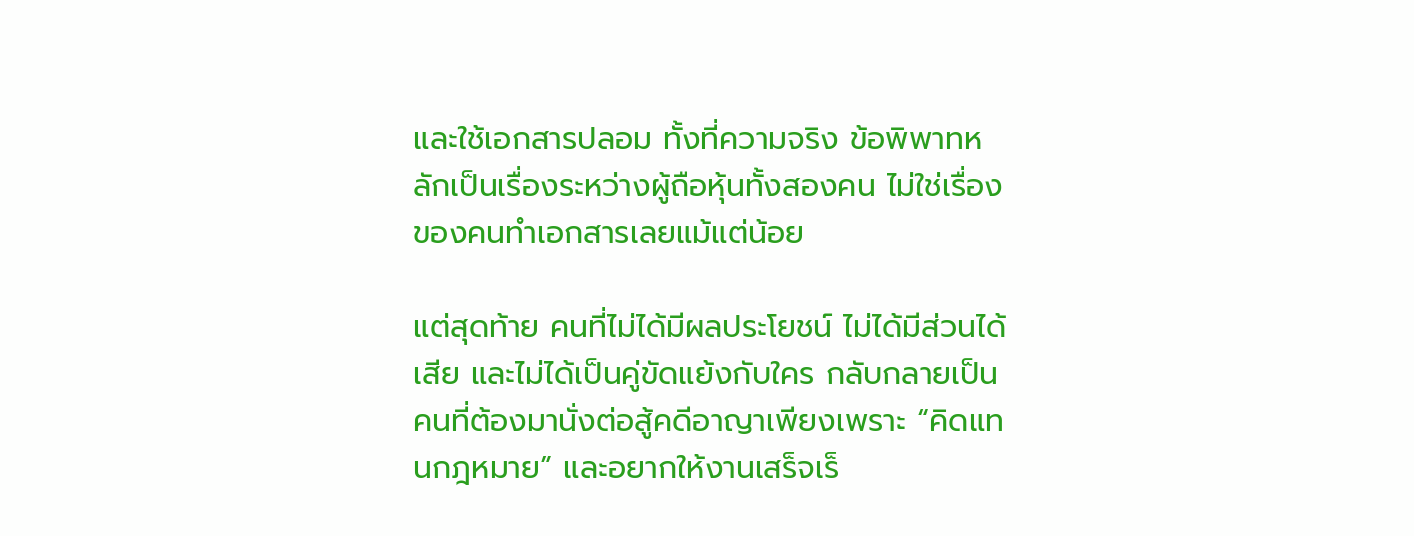และใช้เอกสารปลอม ทั้งที่ความจริง ข้อพิพาทหลักเป็นเรื่องระหว่างผู้ถือหุ้นทั้งสองคน ไม่ใช่เรื่องของคนทำเอกสารเลยแม้แต่น้อย

แต่สุดท้าย คนที่ไม่ได้มีผลประโยชน์ ไม่ได้มีส่วนได้เสีย และไม่ได้เป็นคู่ขัดแย้งกับใคร กลับกลายเป็นคนที่ต้องมานั่งต่อสู้คดีอาญาเพียงเพราะ “คิดแทนกฎหมาย” และอยากให้งานเสร็จเร็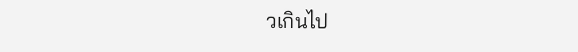วเกินไป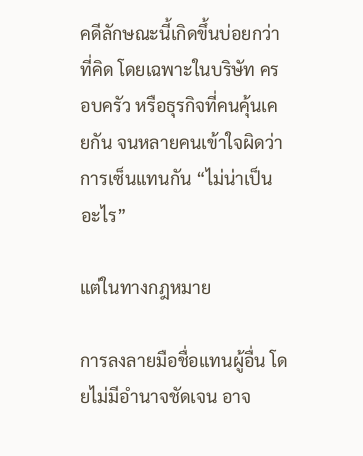คดีลักษณะนี้เกิดขึ้นบ่อยกว่าที่คิด โดยเฉพาะในบริษัท ครอบครัว หรือธุรกิจที่คนคุ้นเคยกัน จนหลายคนเข้าใจผิดว่า การเซ็นแทนกัน “ไม่น่าเป็นอะไร”

แต่ในทางกฎหมาย

การลงลายมือชื่อแทนผู้อื่น โดยไม่มีอำนาจชัดเจน อาจ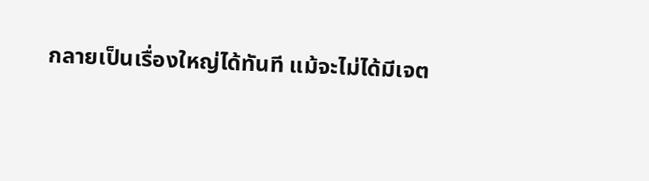กลายเป็นเรื่องใหญ่ได้ทันที แม้จะไม่ได้มีเจต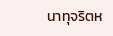นาทุจริตห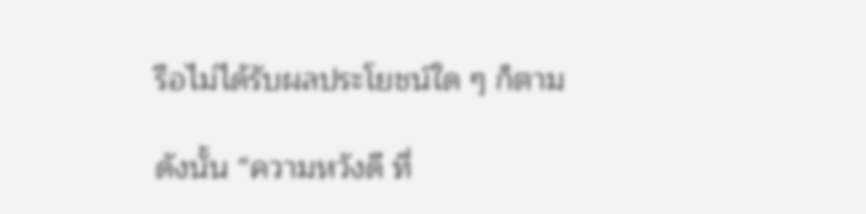รือไม่ได้รับผลประโยชน์ใด ๆ ก็ตาม

ดังนั้น “ความหวังดี ที่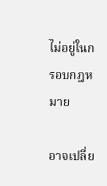ไม่อยู่ในกรอบกฎหมาย

อาจเปลี่ย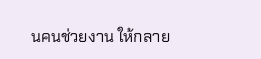นคนช่วยงาน ให้กลาย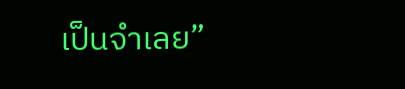เป็นจำเลย”